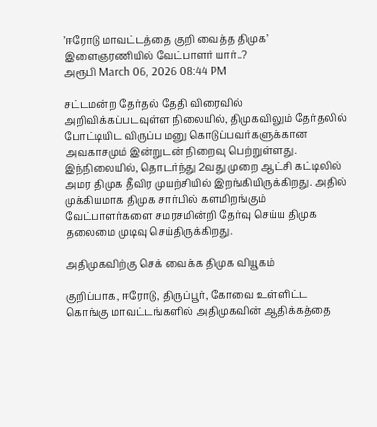’ஈரோடு மாவட்டத்தை குறி வைத்த திமுக’ இளைஞரணியில் வேட்பாளர் யார்..?
அரூபி March 06, 2026 08:44 PM

சட்டமன்ற தேர்தல் தேதி விரைவில் அறிவிக்கப்படவுள்ள நிலையில், திமுகவிலும் தேர்தலில் போட்டியிட விருப்ப மனு கொடுப்பவர்களுக்கான அவகாசமும் இன்றுடன் நிறைவு பெற்றுள்ளது. இந்நிலையில், தொடர்ந்து 2வது முறை ஆட்சி கட்டிலில் அமர திமுக தீவிர முயற்சியில் இறங்கியிருக்கிறது. அதில் முக்கியமாக திமுக சார்பில் களமிறங்கும் வேட்பாளர்களை சமரசமின்றி தேர்வு செய்ய திமுக தலைமை முடிவு செய்திருக்கிறது.

அதிமுகவிற்கு செக் வைக்க திமுக வியூகம்

குறிப்பாக, ஈரோடு, திருப்பூர், கோவை உள்ளிட்ட கொங்கு மாவட்டங்களில் அதிமுகவின் ஆதிக்கத்தை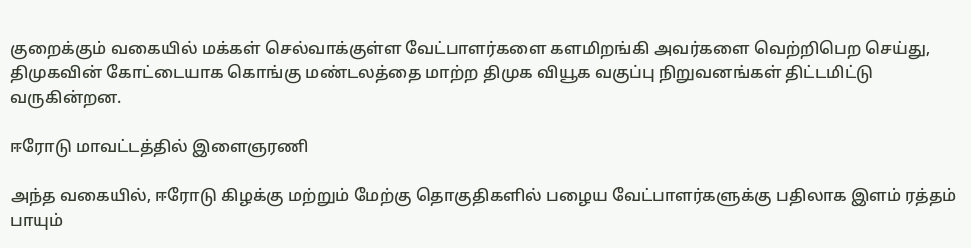குறைக்கும் வகையில் மக்கள் செல்வாக்குள்ள வேட்பாளர்களை களமிறங்கி அவர்களை வெற்றிபெற செய்து, திமுகவின் கோட்டையாக கொங்கு மண்டலத்தை மாற்ற திமுக வியூக வகுப்பு நிறுவனங்கள் திட்டமிட்டு வருகின்றன.

ஈரோடு மாவட்டத்தில் இளைஞரணி

அந்த வகையில், ஈரோடு கிழக்கு மற்றும் மேற்கு தொகுதிகளில் பழைய வேட்பாளர்களுக்கு பதிலாக இளம் ரத்தம் பாயும்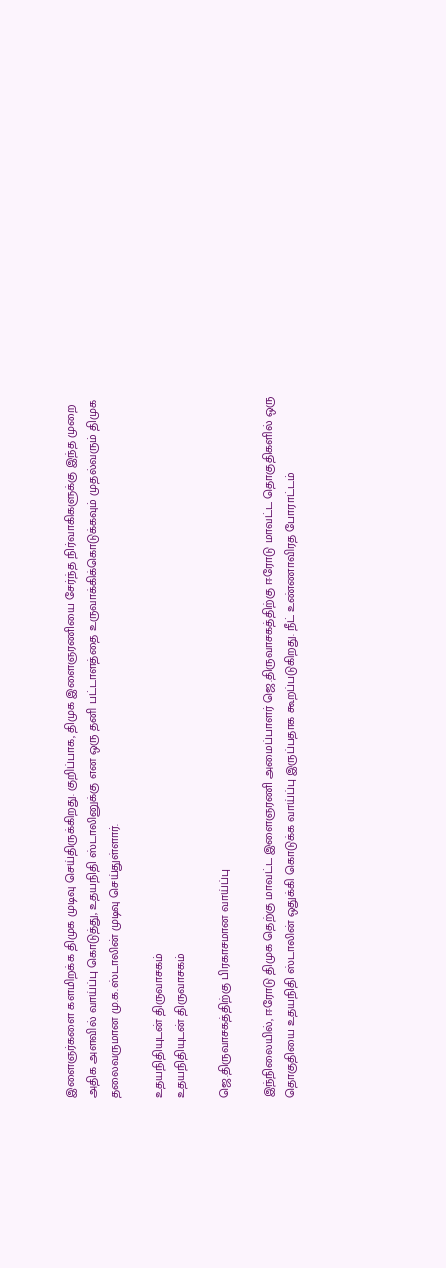இளைஞர்களை களமிறக்க திமுக முடிவு செய்திருக்கிறது. குறிப்பாக, திமுக இளைஞரணியை சேர்ந்த நிர்வாகிகளுக்கு இந்த முறை அதிக அளவில் வாய்ப்பு கொடுத்து, உதயநிதி ஸ்டாலினுக்கு என ஒரு தனி பட்டாளத்தை உருவாக்கிக்கொடுக்கவும் முதல்வரும் திமுக தலைவருமான மு.க.ஸ்டாலின் முடிவு செய்துள்ளார்.

உதயநிதியுடன் திருவாசகம்
உதயநிதியுடன் திருவாசகம்

ஜெ.திருவாசகத்திற்கு பிரகாசமான வாய்ப்பு

இந்நிலையில், ஈரோடு திமுக தெற்கு மாவட்ட இளைஞரணி அமைப்பாளர் ஜெ.திருவாசகத்திற்கு ஈரோடு மாவட்ட தொகுதிகளில் ஒரு தொகுதியை உதயநிதி ஸ்டாலின் ஒதுக்கி கொடுக்க வாய்ப்பு இருப்பதாக கூறப்படுகிறது. நீட் உண்ணாவிரத போராட்டம்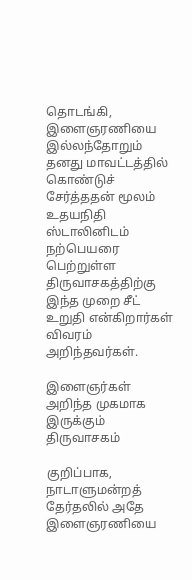தொடங்கி, இளைஞரணியை இல்லந்தோறும் தனது மாவட்டத்தில் கொண்டுச் சேர்த்ததன் மூலம் உதயநிதி ஸ்டாலினிடம் நற்பெயரை பெற்றுள்ள திருவாசகத்திற்கு இந்த முறை சீட் உறுதி என்கிறார்கள் விவரம் அறிந்தவர்கள்.

இளைஞர்கள் அறிந்த முகமாக இருக்கும் திருவாசகம்

குறிப்பாக, நாடாளுமன்றத் தேர்தலில் அதே இளைஞரணியை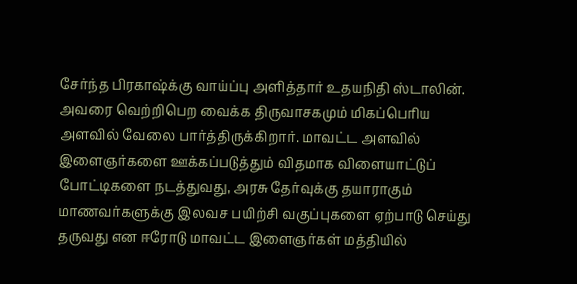சேர்ந்த பிரகாஷ்க்கு வாய்ப்பு அளித்தார் உதயநிதி ஸ்டாலின். அவரை வெற்றிபெற வைக்க திருவாசகமும் மிகப்பெரிய அளவில் வேலை பார்த்திருக்கிறார். மாவட்ட அளவில் இளைஞர்களை ஊக்கப்படுத்தும் விதமாக விளையாட்டுப் போட்டிகளை நடத்துவது, அரசு தேர்வுக்கு தயாராகும் மாணவர்களுக்கு இலவச பயிற்சி வகுப்புகளை ஏற்பாடு செய்து தருவது என ஈரோடு மாவட்ட இளைஞர்கள் மத்தியில்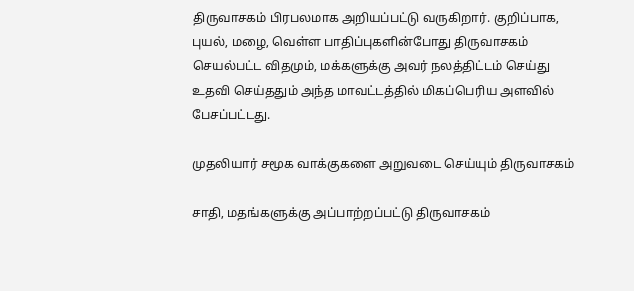திருவாசகம் பிரபலமாக அறியப்பட்டு வருகிறார். குறிப்பாக, புயல், மழை, வெள்ள பாதிப்புகளின்போது திருவாசகம் செயல்பட்ட விதமும், மக்களுக்கு அவர் நலத்திட்டம் செய்து உதவி செய்ததும் அந்த மாவட்டத்தில் மிகப்பெரிய அளவில் பேசப்பட்டது.

முதலியார் சமூக வாக்குகளை அறுவடை செய்யும் திருவாசகம்

சாதி, மதங்களுக்கு அப்பாற்றப்பட்டு திருவாசகம்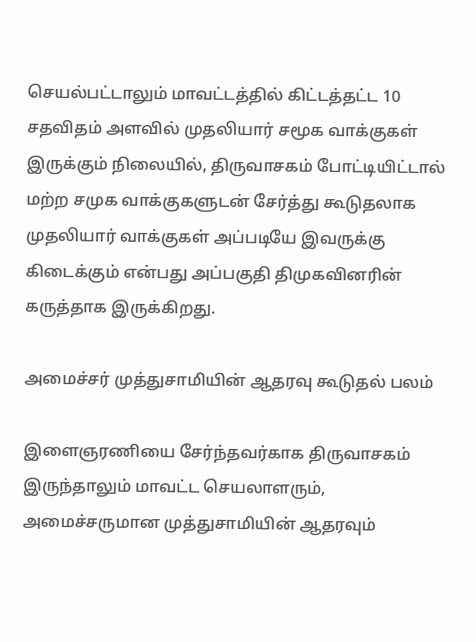செயல்பட்டாலும் மாவட்டத்தில் கிட்டத்தட்ட 10 சதவிதம் அளவில் முதலியார் சமூக வாக்குகள் இருக்கும் நிலையில், திருவாசகம் போட்டியிட்டால் மற்ற சமுக வாக்குகளுடன் சேர்த்து கூடுதலாக முதலியார் வாக்குகள் அப்படியே இவருக்கு கிடைக்கும் என்பது அப்பகுதி திமுகவினரின் கருத்தாக இருக்கிறது.

அமைச்சர் முத்துசாமியின் ஆதரவு கூடுதல் பலம்

இளைஞரணியை சேர்ந்தவர்காக திருவாசகம் இருந்தாலும் மாவட்ட செயலாளரும், அமைச்சருமான முத்துசாமியின் ஆதரவும்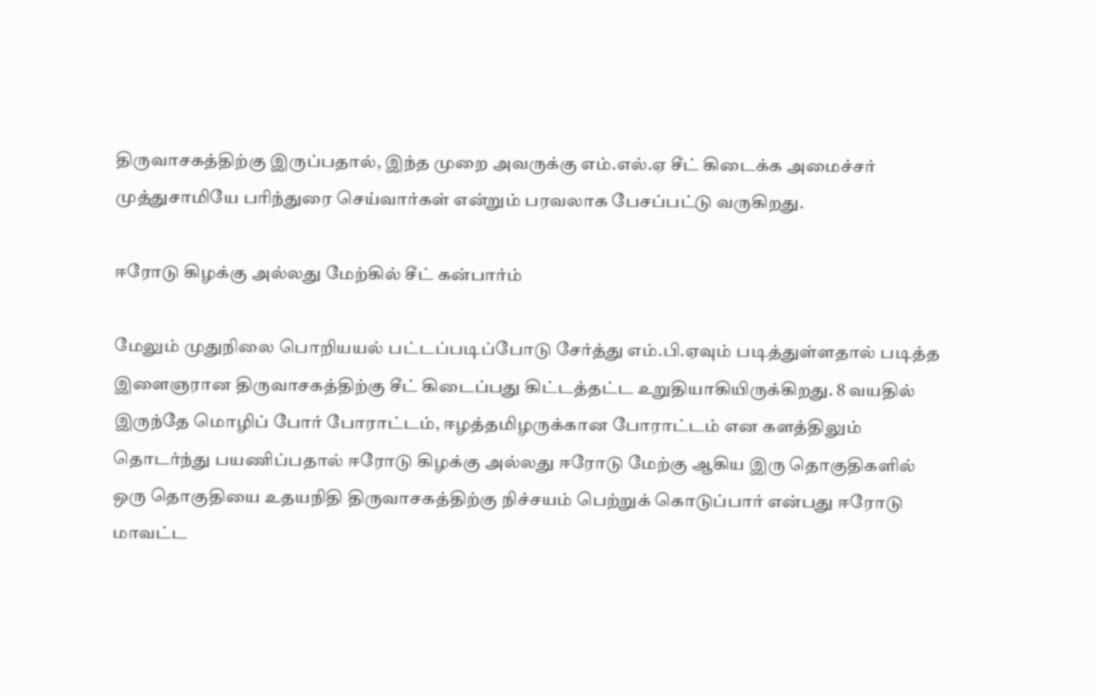திருவாசகத்திற்கு இருப்பதால், இந்த முறை அவருக்கு எம்.எல்.ஏ சீட் கிடைக்க அமைச்சர் முத்துசாமியே பரிந்துரை செய்வார்கள் என்றும் பரவலாக பேசப்பட்டு வருகிறது.

ஈரோடு கிழக்கு அல்லது மேற்கில் சீட் கன்பார்ம்

மேலும் முதுநிலை பொறியயல் பட்டப்படிப்போடு சேர்த்து எம்.பி.ஏவும் படித்துள்ளதால் படித்த இளைஞரான திருவாசகத்திற்கு சீட் கிடைப்பது கிட்டத்தட்ட உறுதியாகியிருக்கிறது. 8 வயதில் இருந்தே மொழிப் போர் போராட்டம், ஈழத்தமிழருக்கான போராட்டம் என களத்திலும் தொடர்ந்து பயணிப்பதால் ஈரோடு கிழக்கு அல்லது ஈரோடு மேற்கு ஆகிய இரு தொகுதிகளில் ஒரு தொகுதியை உதயநிதி திருவாசகத்திற்கு நிச்சயம் பெற்றுக் கொடுப்பார் என்பது ஈரோடு மாவட்ட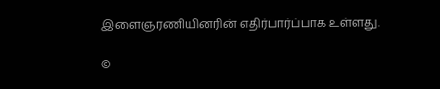இளைஞரணியினரின் எதிர்பார்ப்பாக உள்ளது.

©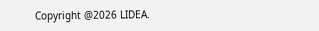Copyright @2026 LIDEA.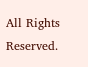All Rights Reserved.